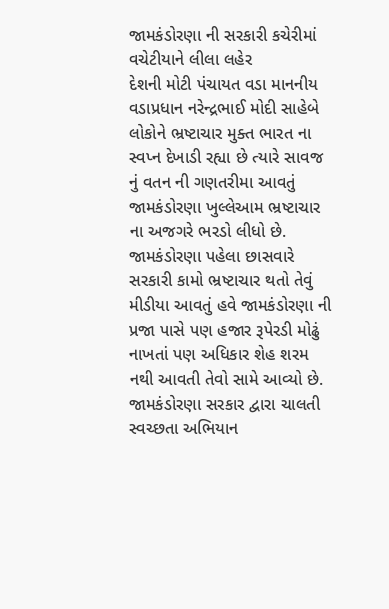જામકંડોરણા ની સરકારી કચેરીમાં વચેટીયાને લીલા લહેર
દેશની મોટી પંચાયત વડા માનનીય વડાપ્રધાન નરેન્દ્રભાઈ મોદી સાહેબે લોકોને ભ્રષ્ટાચાર મુક્ત ભારત ના સ્વપ્ન દેખાડી રહ્યા છે ત્યારે સાવજ નું વતન ની ગણતરીમા આવતું જામકંડોરણા ખુલ્લેઆમ ભ્રષ્ટાચાર ના અજગરે ભરડો લીધો છે. જામકંડોરણા પહેલા છાસવારે સરકારી કામો ભ્રષ્ટાચાર થતો તેવું મીડીયા આવતું હવે જામકંડોરણા ની પ્રજા પાસે પણ હજાર રૂપેરડી મોઢું નાખતાં પણ અધિકાર શેહ શરમ નથી આવતી તેવો સામે આવ્યો છે. જામકંડોરણા સરકાર દ્વારા ચાલતી સ્વચ્છતા અભિયાન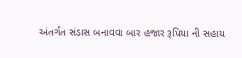અંતર્ગત સંડાસ બનાવવા બાર હજાર રૂપિયા ની સહાય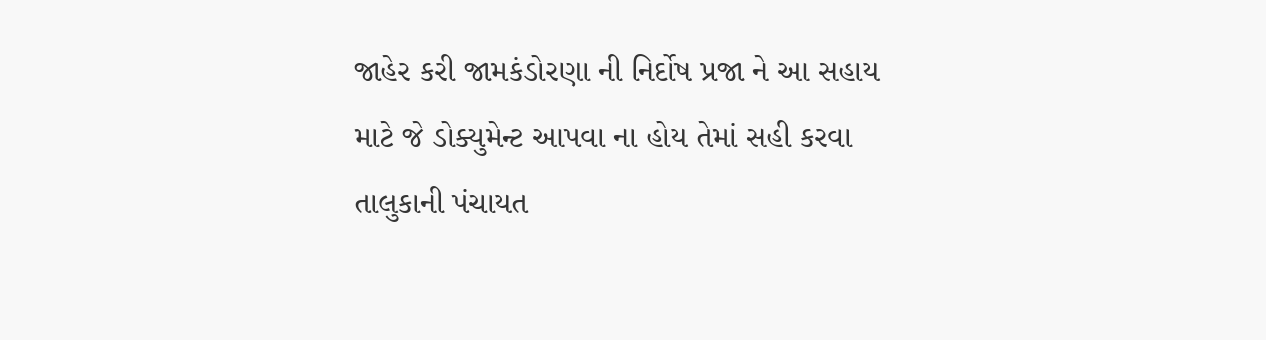જાહેર કરી જામકંડોરણા ની નિર્દોષ પ્રજા ને આ સહાય માટે જે ડોક્યુમેન્ટ આપવા ના હોય તેમાં સહી કરવા તાલુકાની પંચાયત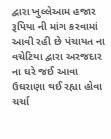દ્વારા ખુલ્લેઆમ હજાર રૂપિયા ની માંગ કરવામાં આવી રહી છે પંચાયત ના વચેટિયા દ્વારા અરજદાર ના ઘરે જઈ આવા ઉઘરાણા થઈ રહ્યા હોવા ચર્ચા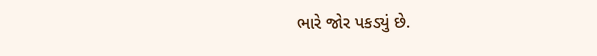ભારે જોર પકડ્યું છે.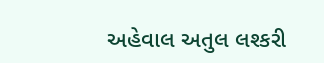અહેવાલ અતુલ લશ્કરી